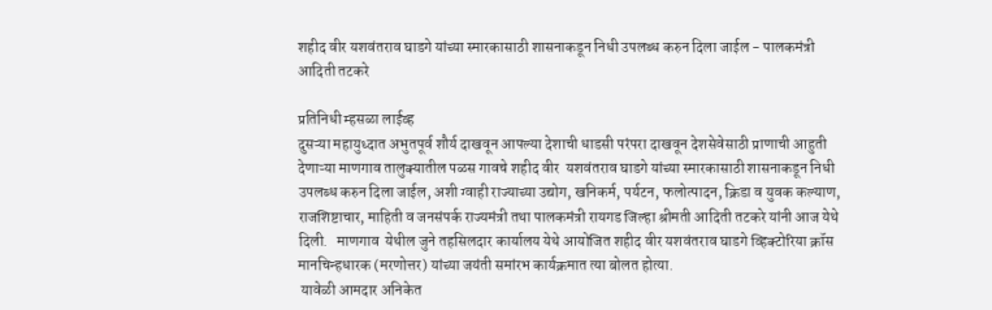शहीद वीर यशवंतराव घाडगे यांच्या स्मारकासाठी शासनाकडून निधी उपलब्ध करुन दिला जाईल - पालकमंत्री आदिती तटकरे

प्रतिनिधी म्हसळा लाईव्ह
दुसऱ्या महायुध्दात अभुतपूर्व शौर्य दाखवून आपल्या देशाची धाडसी परंपरा दाखवून देशसेवेसाठी प्राणाची आहुती देणाऱ्या माणगाव तालुक्यातील पळस गावचे शहीद वीर  यशवंतराव घाडगे यांच्या स्मारकासाठी शासनाकडून निधी उपलब्ध करुन दिला जाईल, अशी ग्वाही राज्याच्या उद्योग, खनिकर्म, पर्यटन, फलोत्पादन, क्रिडा व युवक कल्याण, राजशिष्टाचार, माहिती व जनसंपर्क राज्यमंत्री तथा पालकमंत्री रायगड जिल्हा श्रीमती आदिती तटकरे यांनी आज येथे दिली.   माणगाव  येथील जुने तहसिलदार कार्यालय येथे आयोजित शहीद वीर यशवंतराव घाडगे व्हिक्टोरिया क्रॉस मानचिन्हधारक (मरणोत्तर) यांच्या जयंती समांरभ कार्यक्रमात त्या बोलत होत्या.
 यावेळी आमदार अनिकेत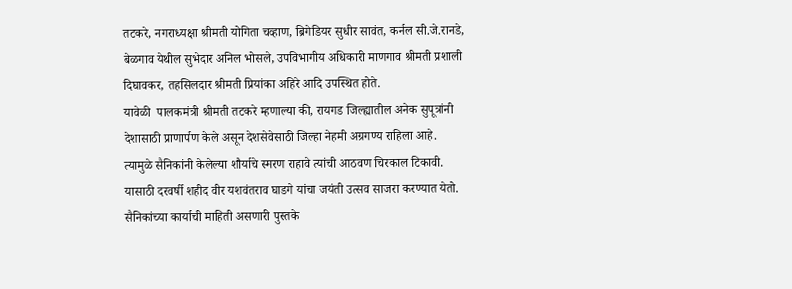तटकरे, नगराध्यक्षा श्रीमती योगिता चव्हाण, ब्रिगेडियर सुधीर सावंत, कर्नल सी.जे.रानडे, बेळगाव येथील सुभेदार अनिल भोसले, उपविभागीय अधिकारी माणगाव श्रीमती प्रशाली दिघावकर, तहसिलदार श्रीमती प्रियांका अहिरे आदि उपस्थित होते.
यावेळी  पालकमंत्री श्रीमती तटकरे म्हणाल्या की, रायगड जिल्ह्यातील अनेक सुपूत्रांनी देशासाठी प्राणार्पण केले असून देशसेवेसाठी जिल्हा नेहमी अग्रगण्य राहिला आहे.   त्यामुळे सैनिकांनी केलेल्या शौर्याचे स्मरण राहावे त्यांची आठवण चिरकाल टिकावी. यासाठी दरवर्षी शहीद वीर यशवंतराव घाडगे यांचा जयंती उत्सव साजरा करण्यात येतो.   सैनिकांच्या कार्याची माहिती असणारी पुस्तके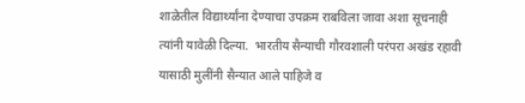शाळेतील विद्यार्थ्यांना देण्याचा उपक्रम राबविला जावा अशा सूचनाही त्यांनी यावेळी दिल्या.  भारतीय सैन्याची गौरवशाली परंपरा अखंड रहावी यासाठी मुलींनी सैन्यात आले पाहिजे व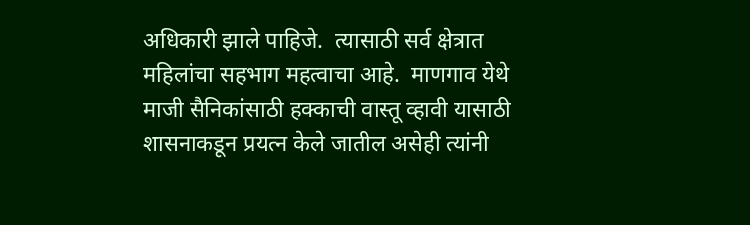अधिकारी झाले पाहिजे.  त्यासाठी सर्व क्षेत्रात महिलांचा सहभाग महत्वाचा आहे.  माणगाव येथे माजी सैनिकांसाठी हक्काची वास्तू व्हावी यासाठी शासनाकडून प्रयत्न केले जातील असेही त्यांनी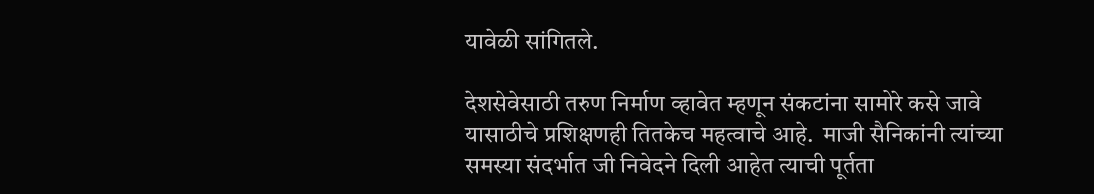यावेळी सांगितले.

देशसेवेसाठी तरुण निर्माण व्हावेत म्हणून संकटांना सामोरे कसे जावे यासाठीचे प्रशिक्षणही तितकेच महत्वाचे आहे.  माजी सैनिकांनी त्यांच्या समस्या संदर्भात जी निवेदने दिली आहेत त्याची पूर्तता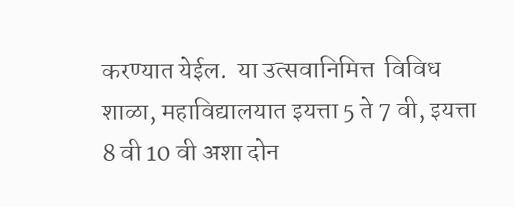करण्यात येईल.  या उत्सवानिमित्त  विविध शाळा, महाविद्यालयात इयत्ता 5 ते 7 वी, इयत्ता 8 वी 10 वी अशा दोन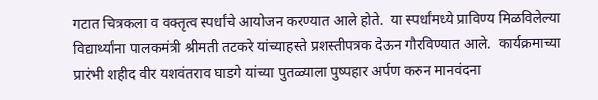गटात चित्रकला व वक्तृत्व स्पर्धांचे आयोजन करण्यात आले होते.  या स्पर्धांमध्ये प्राविण्य मिळविलेल्या विद्यार्थ्यांना पालकमंत्री श्रीमती तटकरे यांच्याहस्ते प्रशस्तीपत्रक देऊन गौरविण्यात आले.  कार्यक्रमाच्या प्रारंभी शहीद वीर यशवंतराव घाडगे यांच्या पुतळ्याला पुष्पहार अर्पण करुन मानवंदना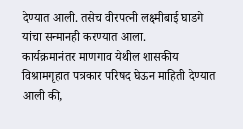देण्यात आली. तसेच वीरपत्नी लक्ष्मीबाई घाडगे यांचा सन्मानही करण्यात आला.
कार्यक्रमानंतर माणगाव येथील शासकीय विश्रामगृहात पत्रकार परिषद घेऊन माहिती देण्यात आली की,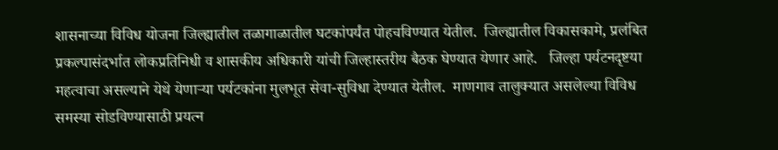शासनाच्या विविध योजना जिल्ह्यातील तळागाळातील घटकांपर्यंत पोहचविण्यात येतील.  जिल्ह्यातील विकासकामे, प्रलंबित प्रकल्पासंदर्भात लोकप्रतिनिधी व शासकीय अधिकारी यांची जिल्हास्तरीय बैठक घेण्यात येणार आहे.   जिल्हा पर्यटनदृष्टया महत्वाचा असल्याने येथे येणाऱ्या पर्यटकांना मुलभूत सेवा-सुविधा देण्यात येतील.  माणगाव तालुक्यात असलेल्या विविध समस्या सोडविण्यासाठी प्रयत्न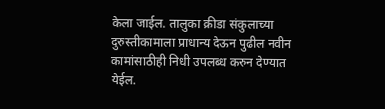केला जाईल. तालुका क्रीडा संकुलाच्या दुरुस्तीकामाला प्राधान्य देऊन पुढील नवीन कामांसाठीही निधी उपलब्ध करुन देण्यात येईल.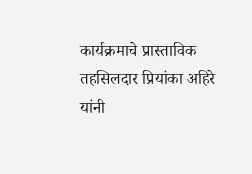कार्यक्रमाचे प्रास्ताविक तहसिलदार प्रियांका अहिरे यांनी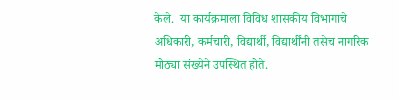केले.  या कार्यक्रमाला विविध शासकीय विभागाचे अधिकारी, कर्मचारी, विद्यार्थी, विद्यार्थींनी तसेच नागरिक मोठ्या संख्येने उपस्थित होते.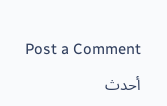Post a Comment

أحدث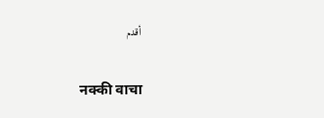أقدم

नक्की वाचा